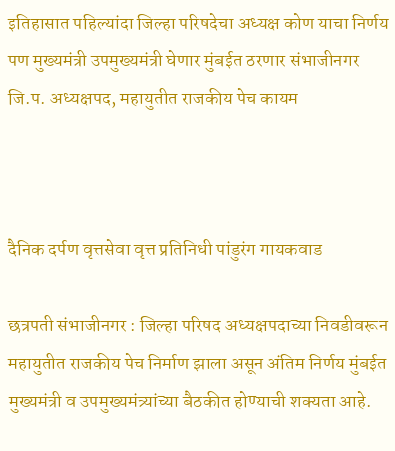इतिहासात पहिल्यांदा जिल्हा परिषदेचा अध्यक्ष कोण याचा निर्णय पण मुख्यमंत्री उपमुख्यमंत्री घेणार मुंबईत ठरणार संभाजीनगर जि.प. अध्यक्षपद, महायुतीत राजकीय पेच कायम



दैनिक दर्पण वृत्तसेवा वृत्त प्रतिनिधी पांडुरंग गायकवाड

छत्रपती संभाजीनगर : जिल्हा परिषद अध्यक्षपदाच्या निवडीवरून महायुतीत राजकीय पेच निर्माण झाला असून अंतिम निर्णय मुंबईत मुख्यमंत्री व उपमुख्यमंत्र्यांच्या बैठकीत होण्याची शक्यता आहे.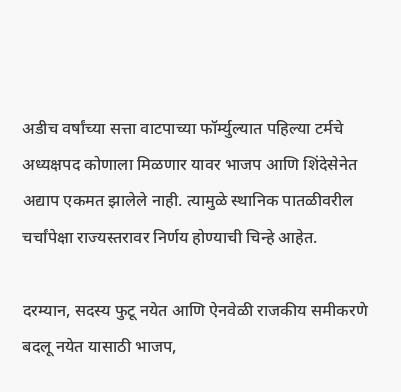अडीच वर्षांच्या सत्ता वाटपाच्या फॉर्म्युल्यात पहिल्या टर्मचे अध्यक्षपद कोणाला मिळणार यावर भाजप आणि शिंदेसेनेत अद्याप एकमत झालेले नाही. त्यामुळे स्थानिक पातळीवरील चर्चांपेक्षा राज्यस्तरावर निर्णय होण्याची चिन्हे आहेत.

दरम्यान, सदस्य फुटू नयेत आणि ऐनवेळी राजकीय समीकरणे बदलू नयेत यासाठी भाजप,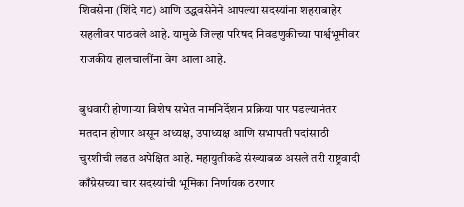शिवसेना (शिंदे गट) आणि उद्धवसेनेने आपल्या सदस्यांना शहराबाहेर सहलीवर पाठवले आहे. यामुळे जिल्हा परिषद निवडणुकीच्या पार्श्वभूमीवर राजकीय हालचालींना वेग आला आहे.

बुधवारी होणाऱ्या विशेष सभेत नामनिर्देशन प्रक्रिया पार पडल्यानंतर मतदान होणार असून अध्यक्ष, उपाध्यक्ष आणि सभापती पदांसाठी चुरशीची लढत अपेक्षित आहे. महायुतीकडे संख्याबळ असले तरी राष्ट्रवादी काँग्रेसच्या चार सदस्यांची भूमिका निर्णायक ठरणार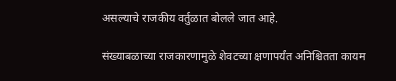असल्याचे राजकीय वर्तुळात बोलले जात आहे.

संख्याबळाच्या राजकारणामुळे शेवटच्या क्षणापर्यंत अनिश्चितता कायम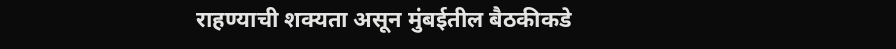राहण्याची शक्यता असून मुंबईतील बैठकीकडे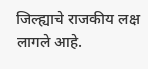जिल्ह्याचे राजकीय लक्ष लागले आहे.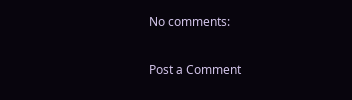No comments:

Post a Comment